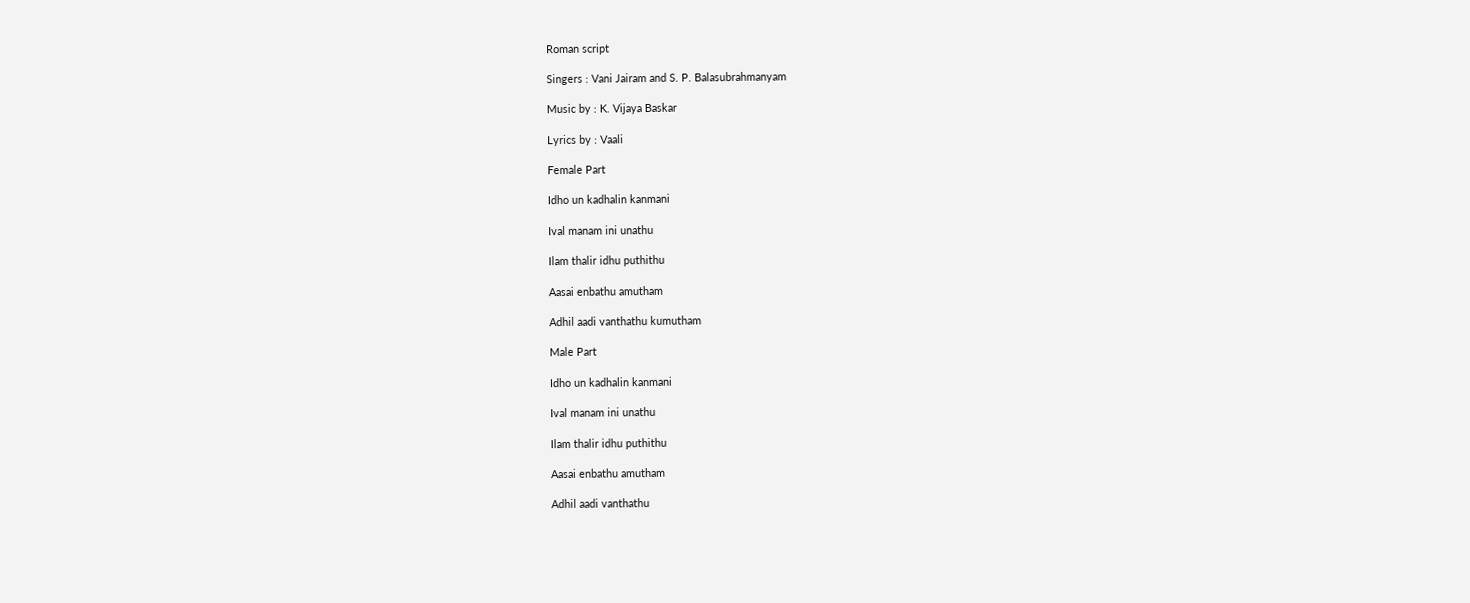Roman script

Singers : Vani Jairam and S. P. Balasubrahmanyam

Music by : K. Vijaya Baskar

Lyrics by : Vaali

Female Part

Idho un kadhalin kanmani

Ival manam ini unathu

Ilam thalir idhu puthithu

Aasai enbathu amutham

Adhil aadi vanthathu kumutham

Male Part

Idho un kadhalin kanmani

Ival manam ini unathu

Ilam thalir idhu puthithu

Aasai enbathu amutham

Adhil aadi vanthathu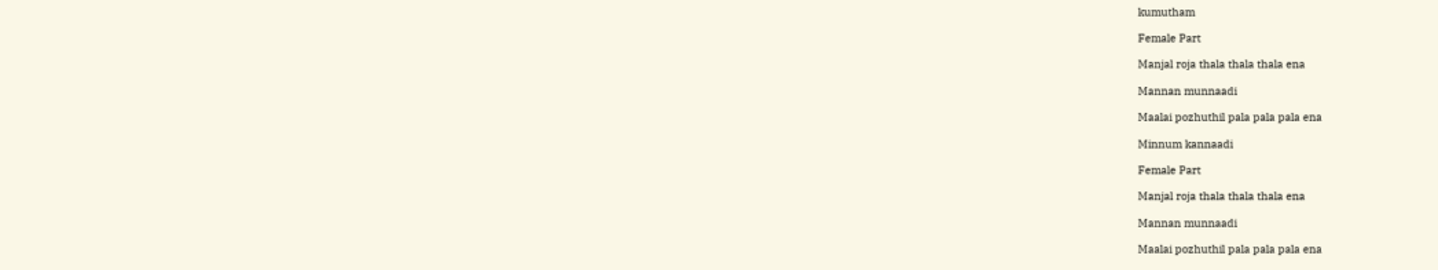kumutham

Female Part

Manjal roja thala thala thala ena

Mannan munnaadi

Maalai pozhuthil pala pala pala ena

Minnum kannaadi

Female Part

Manjal roja thala thala thala ena

Mannan munnaadi

Maalai pozhuthil pala pala pala ena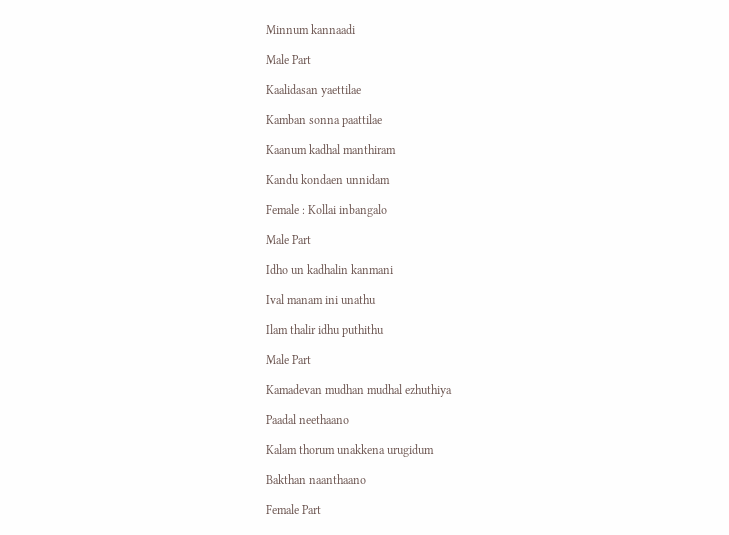Minnum kannaadi

Male Part

Kaalidasan yaettilae

Kamban sonna paattilae

Kaanum kadhal manthiram

Kandu kondaen unnidam

Female : Kollai inbangalo

Male Part

Idho un kadhalin kanmani

Ival manam ini unathu

Ilam thalir idhu puthithu

Male Part

Kamadevan mudhan mudhal ezhuthiya

Paadal neethaano

Kalam thorum unakkena urugidum

Bakthan naanthaano

Female Part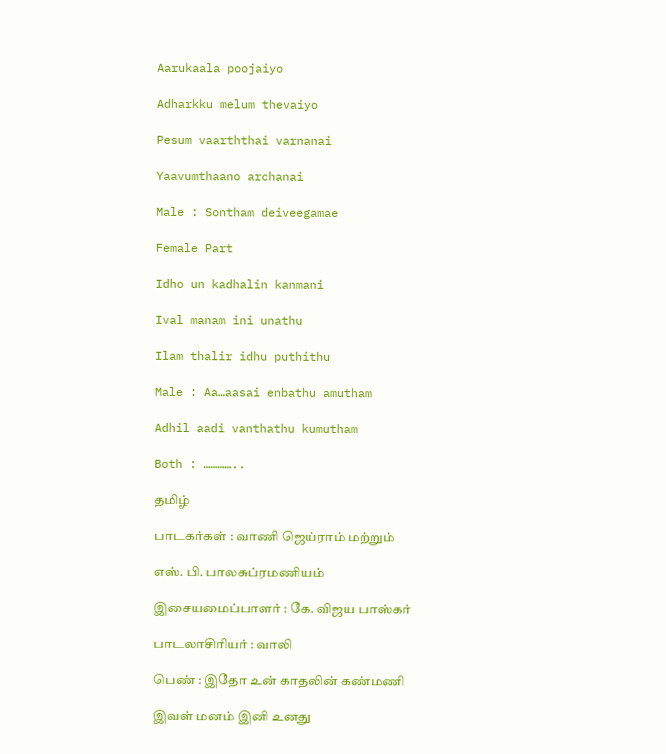Aarukaala poojaiyo

Adharkku melum thevaiyo

Pesum vaarththai varnanai

Yaavumthaano archanai

Male : Sontham deiveegamae

Female Part

Idho un kadhalin kanmani

Ival manam ini unathu

Ilam thalir idhu puthithu

Male : Aa…aasai enbathu amutham

Adhil aadi vanthathu kumutham

Both : …………..

தமிழ்

பாடகர்கள் : வாணி ஜெய்ராம் மற்றும்

எஸ். பி. பாலசுப்ரமணியம்

இசையமைப்பாளர் : கே. விஜய பாஸ்கர்

பாடலாசிரியர் : வாலி

பெண் : இதோ உன் காதலின் கண்மணி

இவள் மனம் இனி உனது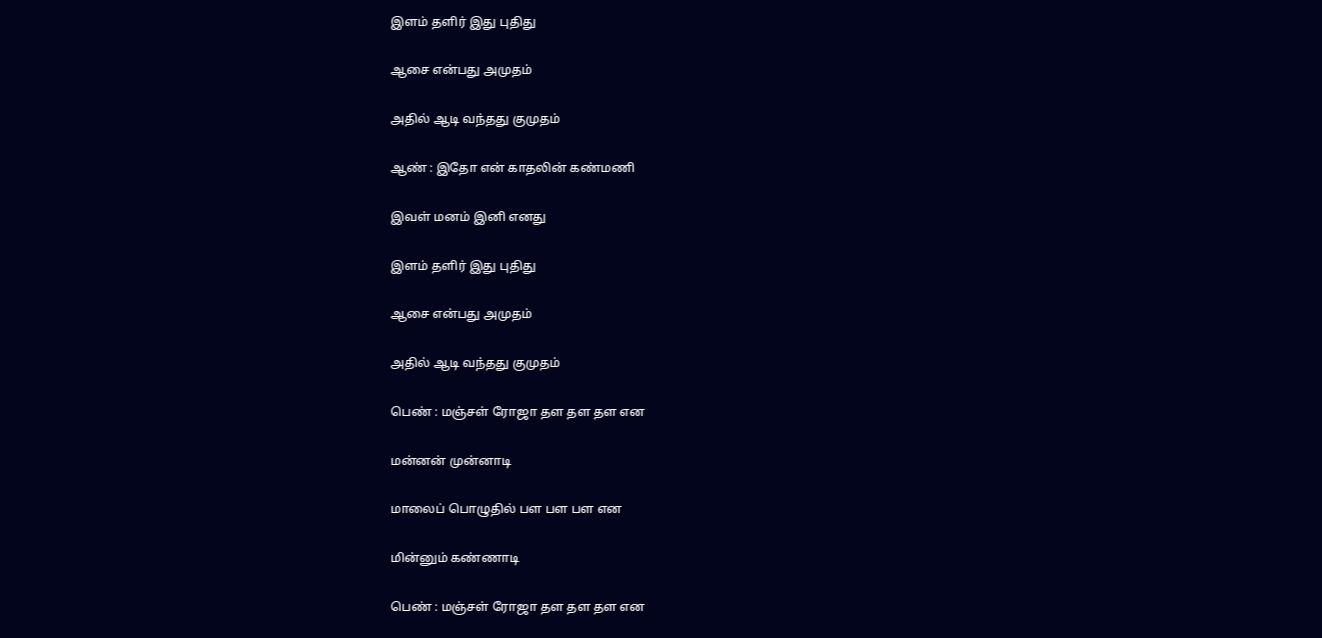இளம் தளிர் இது புதிது

ஆசை என்பது அமுதம்

அதில் ஆடி வந்தது குமுதம்

ஆண் : இதோ என் காதலின் கண்மணி

இவள் மனம் இனி எனது

இளம் தளிர் இது புதிது

ஆசை என்பது அமுதம்

அதில் ஆடி வந்தது குமுதம்

பெண் : மஞ்சள் ரோஜா தள தள தள என

மன்னன் முன்னாடி

மாலைப் பொழுதில் பள பள பள என

மின்னும் கண்ணாடி

பெண் : மஞ்சள் ரோஜா தள தள தள என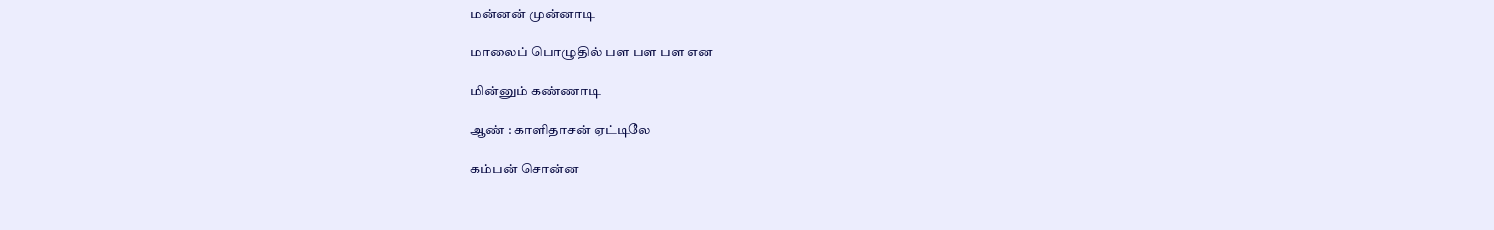மன்னன் முன்னாடி

மாலைப் பொழுதில் பள பள பள என

மின்னும் கண்ணாடி

ஆண் : காளிதாசன் ஏட்டிலே

கம்பன் சொன்ன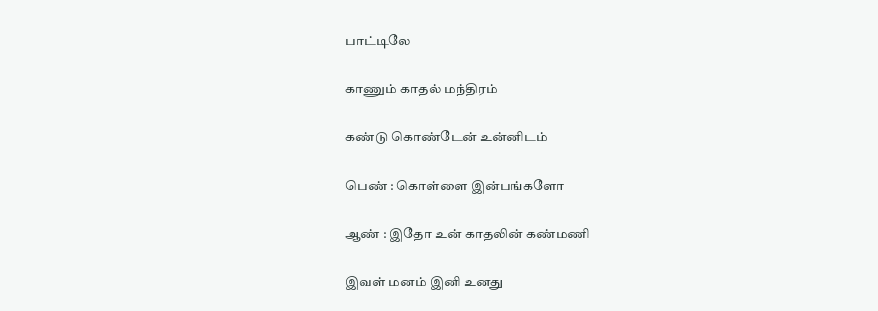பாட்டிலே

காணும் காதல் மந்திரம்

கண்டு கொண்டேன் உன்னிடம்

பெண் : கொள்ளை இன்பங்களோ

ஆண் : இதோ உன் காதலின் கண்மணி

இவள் மனம் இனி உனது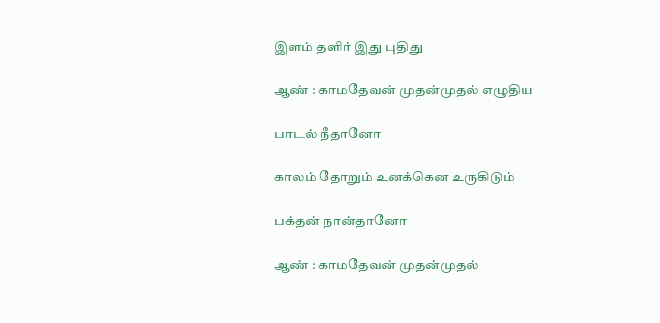இளம் தளிர் இது புதிது

ஆண் : காமதேவன் முதன்முதல் எழுதிய

பாடல் நீதானோ

காலம் தோறும் உனக்கென உருகிடும்

பக்தன் நான்தானோ

ஆண் : காமதேவன் முதன்முதல்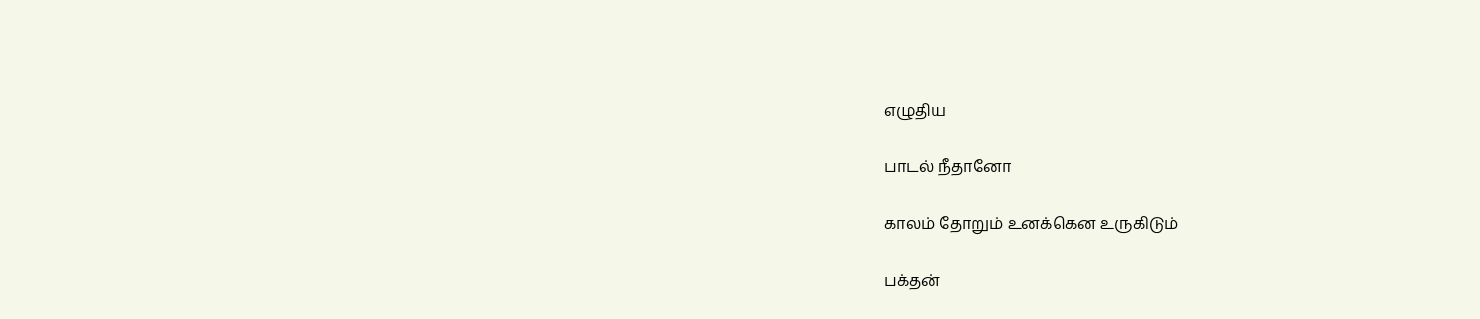எழுதிய

பாடல் நீதானோ

காலம் தோறும் உனக்கென உருகிடும்

பக்தன்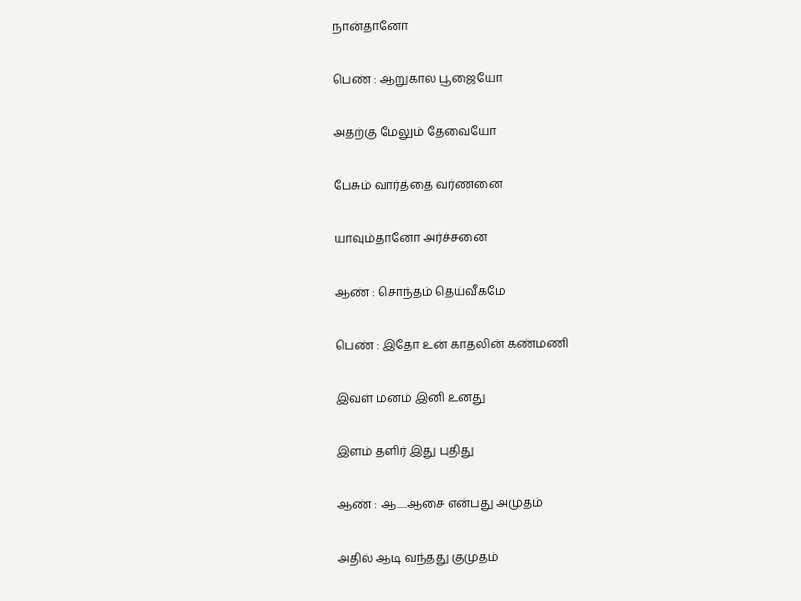நான்தானோ

பெண் : ஆறுகால பூஜையோ

அதற்கு மேலும் தேவையோ

பேசும் வார்த்தை வர்ணனை

யாவும்தானோ அர்ச்சனை

ஆண் : சொந்தம் தெய்வீகமே

பெண் : இதோ உன் காதலின் கண்மணி

இவள் மனம் இனி உனது

இளம் தளிர் இது புதிது

ஆண் : ஆ.....ஆசை என்பது அமுதம்

அதில் ஆடி வந்தது குமுதம்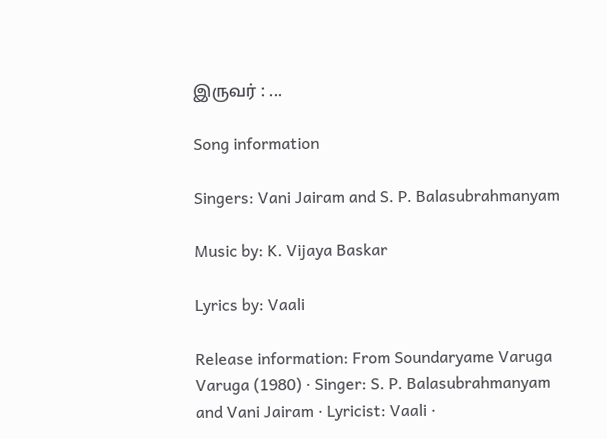இருவர் : ...

Song information

Singers: Vani Jairam and S. P. Balasubrahmanyam

Music by: K. Vijaya Baskar

Lyrics by: Vaali

Release information: From Soundaryame Varuga Varuga (1980) · Singer: S. P. Balasubrahmanyam and Vani Jairam · Lyricist: Vaali ·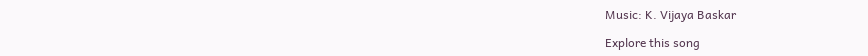Music: K. Vijaya Baskar

Explore this song